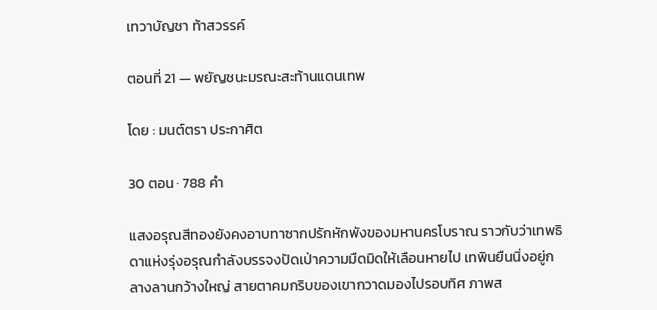เทวาบัญชา ท้าสวรรค์

ตอนที่ 21 — พยัญชนะมรณะสะท้านแดนเทพ

โดย : มนต์ตรา ประกาศิต

30 ตอน · 788 คำ

แสงอรุณสีทองยังคงอาบทาซากปรักหักพังของมหานครโบราณ ราวกับว่าเทพธิดาแห่งรุ่งอรุณกำลังบรรจงปัดเป่าความมืดมิดให้เลือนหายไป เทพินยืนนิ่งอยู่กลางลานกว้างใหญ่ สายตาคมกริบของเขากวาดมองไปรอบทิศ ภาพส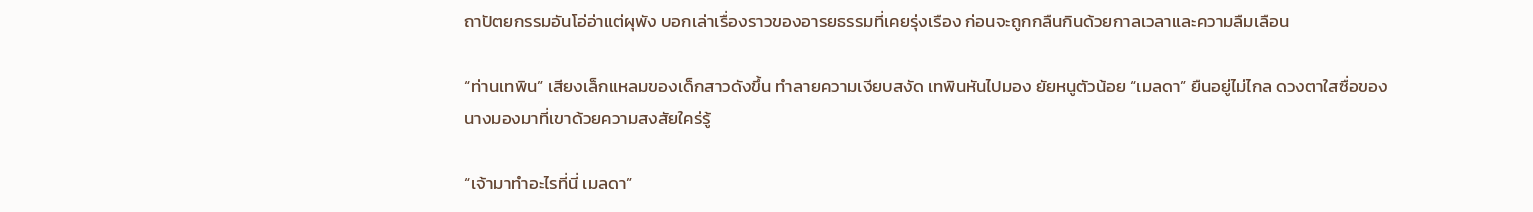ถาปัตยกรรมอันโอ่อ่าแต่ผุพัง บอกเล่าเรื่องราวของอารยธรรมที่เคยรุ่งเรือง ก่อนจะถูกกลืนกินด้วยกาลเวลาและความลืมเลือน

“ท่านเทพิน” เสียงเล็กแหลมของเด็กสาวดังขึ้น ‌ทำลายความเงียบสงัด เทพินหันไปมอง ยัยหนูตัวน้อย “เมลดา” ยืนอยู่ไม่ไกล ดวงตาใสซื่อของนางมองมาที่เขาด้วยความสงสัยใคร่รู้

“เจ้ามาทำอะไรที่นี่ เมลดา”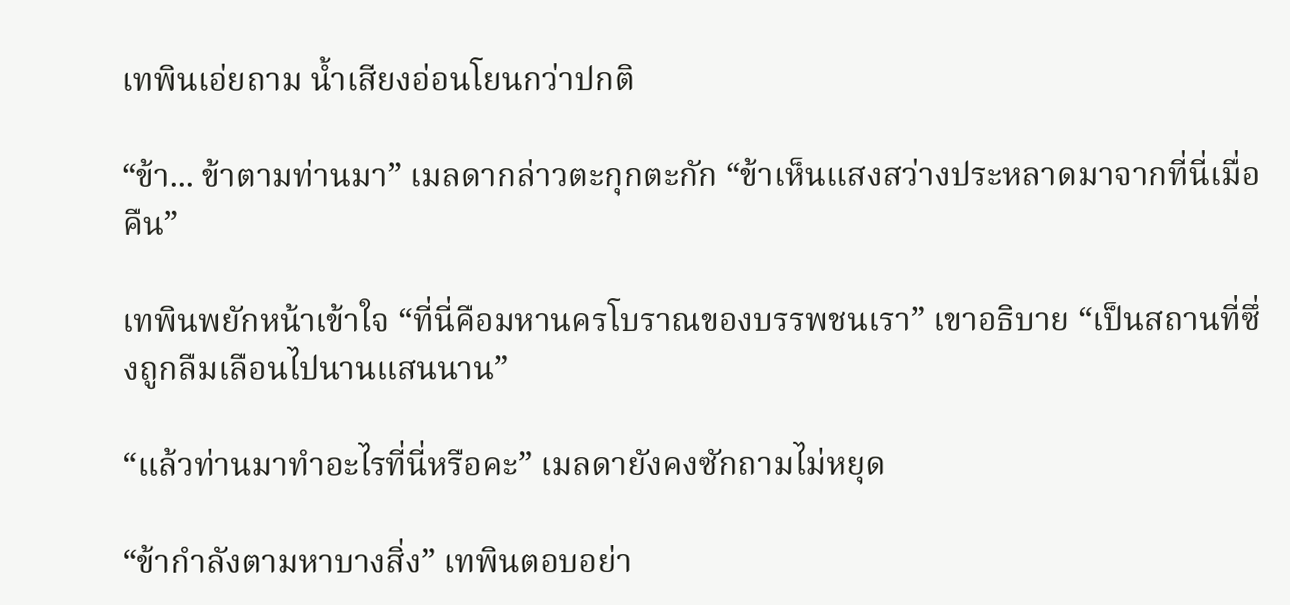เทพินเอ่ยถาม น้ำเสียงอ่อนโยนกว่าปกติ

“ข้า... ข้าตามท่านมา” เมลดากล่าวตะกุกตะกัก “ข้าเห็นแสงสว่างประหลาดมาจากที่นี่เมื่อคืน”

เทพินพยักหน้าเข้าใจ “ที่นี่คือมหานครโบราณของบรรพชนเรา” เขาอธิบาย “เป็นสถานที่ซึ่งถูกลืมเลือนไปนานแสนนาน”

“แล้วท่านมาทำอะไรที่นี่หรือคะ” เมลดายังคงซักถามไม่หยุด

“ข้ากำลังตามหาบางสิ่ง” เทพินตอบอย่า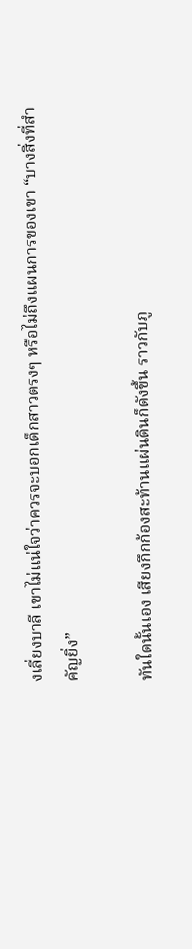งเลี่ยงบาลี เขาไม่แน่ใจว่าควรจะบอกเด็กสาวตรงๆ หรือไม่ถึงแผนการของเขา “บางสิ่งที่สำคัญยิ่ง”

ทันใดนั้นเอง เสียงกึกก้องสะท้านแผ่นดินก็ดังขึ้น ราวกับภู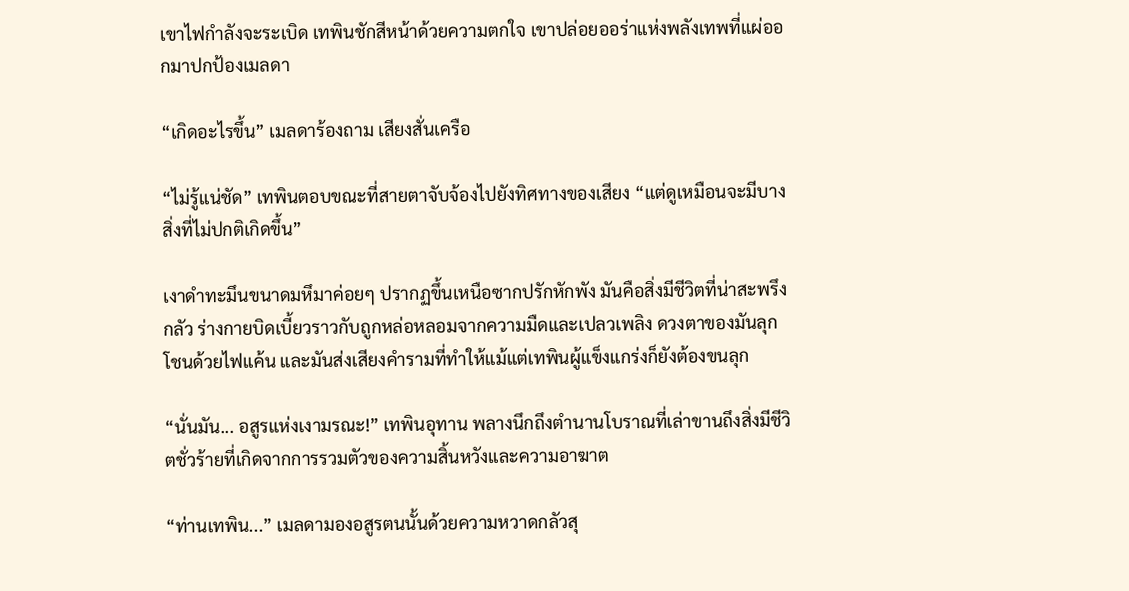เขาไฟกำลังจะระเบิด เทพินชักสีหน้าด้วยความตกใจ เขาปล่อยออร่าแห่งพลังเทพที่แผ่ออกมาปกป้องเมลดา

“เกิดอะไรขึ้น” เมลดาร้องถาม เสียงสั่นเครือ

“ไม่รู้แน่ชัด” เทพินตอบขณะที่สายตาจับจ้องไปยังทิศทางของเสียง “แต่ดูเหมือนจะมีบางสิ่งที่ไม่ปกติเกิดขึ้น”

เงาดำทะมึนขนาดมหึมาค่อยๆ ปรากฏขึ้นเหนือซากปรักหักพัง มันคือสิ่งมีชีวิตที่น่าสะพรึงกลัว ร่างกายบิดเบี้ยวราวกับถูกหล่อหลอมจากความมืดและเปลวเพลิง ดวงตาของมันลุกโชนด้วยไฟแค้น ‍และมันส่งเสียงคำรามที่ทำให้แม้แต่เทพินผู้แข็งแกร่งก็ยังต้องขนลุก

“นั่นมัน... อสูรแห่งเงามรณะ!” เทพินอุทาน พลางนึกถึงตำนานโบราณที่เล่าขานถึงสิ่งมีชีวิตชั่วร้ายที่เกิดจากการรวมตัวของความสิ้นหวังและความอาฆาต

“ท่านเทพิน...” เมลดามองอสูรตนนั้นด้วยความหวาดกลัวสุ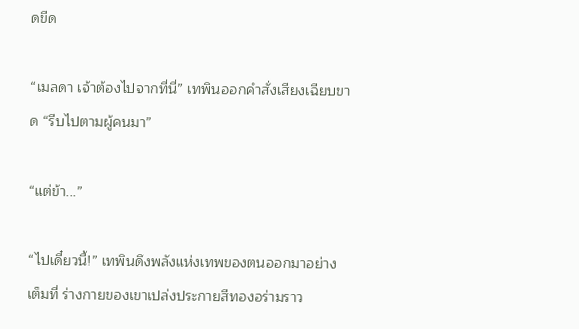ดขีด

“เมลดา เจ้าต้องไปจากที่นี่” เทพินออกคำสั่งเสียงเฉียบขาด “รีบไปตามผู้คนมา”

“แต่ข้า...”

“ไปเดี๋ยวนี้!” เทพินดึงพลังแห่งเทพของตนออกมาอย่างเต็มที่ ร่างกายของเขาเปล่งประกายสีทองอร่ามราว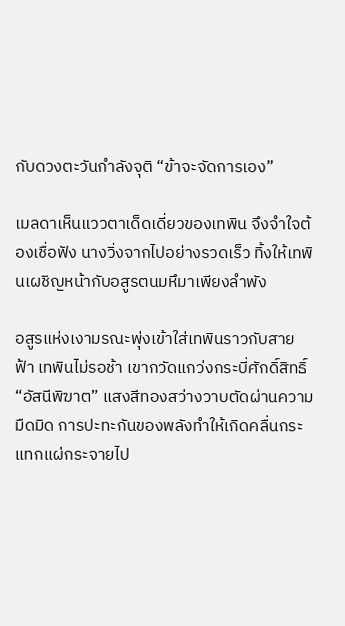กับดวงตะวันกำลังจุติ “ข้าจะจัดการเอง”

เมลดาเห็นแววตาเด็ดเดี่ยวของเทพิน จึงจำใจต้องเชื่อฟัง นางวิ่งจากไปอย่างรวดเร็ว ทิ้งให้เทพินเผชิญหน้ากับอสูรตนมหึมาเพียงลำพัง

อสูรแห่งเงามรณะพุ่งเข้าใส่เทพินราวกับสายฟ้า เทพินไม่รอช้า เขากวัดแกว่งกระบี่ศักดิ์สิทธิ์ “อัสนีพิฆาต” แสงสีทองสว่างวาบตัดผ่านความมืดมิด การปะทะกันของพลังทำให้เกิดคลื่นกระแทกแผ่กระจายไป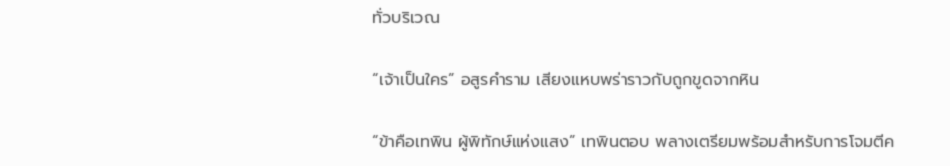ทั่วบริเวณ

“เจ้าเป็นใคร” อสูรคำราม เสียงแหบพร่าราวกับถูกขูดจากหิน

“ข้าคือเทพิน ผู้พิทักษ์แห่งแสง” เทพินตอบ พลางเตรียมพร้อมสำหรับการโจมตีค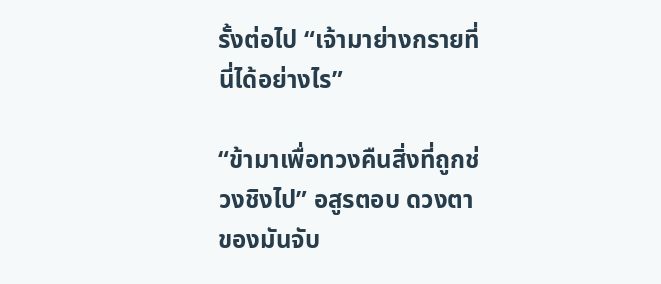รั้งต่อไป “เจ้ามาย่างกรายที่นี่ได้อย่างไร”

“ข้ามาเพื่อทวงคืนสิ่งที่ถูกช่วงชิงไป” อสูรตอบ ดวงตาของมันจับ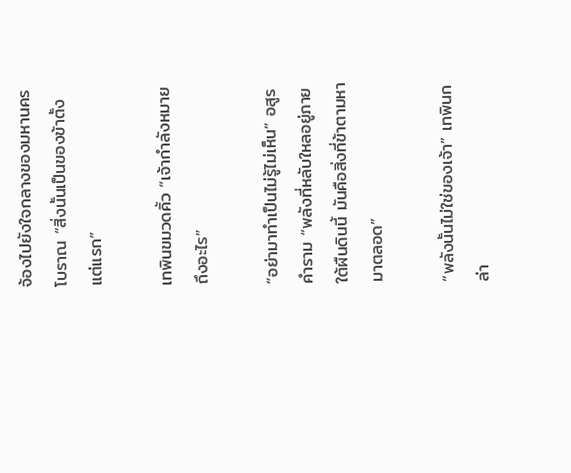จ้องไปยังใจกลางของมหานครโบราณ “สิ่งนั้นเป็นของข้าตั้งแต่แรก”

เทพินขมวดคิ้ว “เจ้ากำลังหมายถึงอะไร”

“อย่ามาทำเป็นไม่รู้ไม่เห็น” อสูรคำราม “พลังที่หลับใหลอยู่ภายใต้ผืนดินนี้ มันคือสิ่งที่ข้าตามหามาตลอด”

“พลังนั้นไม่ใช่ของเจ้า” เทพินกล่า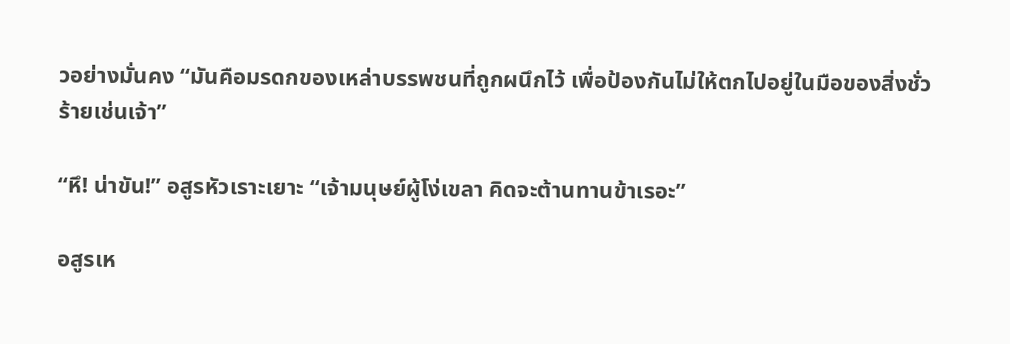วอย่างมั่นคง “มันคือมรดกของเหล่าบรรพชนที่ถูกผนึกไว้ เพื่อป้องกันไม่ให้ตกไปอยู่ในมือของสิ่งชั่วร้ายเช่นเจ้า”

“หึ! น่าขัน!” อสูรหัวเราะเยาะ “เจ้ามนุษย์ผู้โง่เขลา คิดจะต้านทานข้าเรอะ”

อสูรเห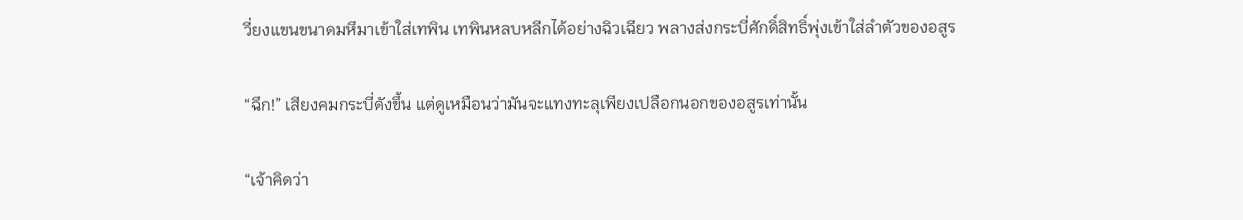วี่ยงแขนขนาดมหึมาเข้าใส่เทพิน เทพินหลบหลีกได้อย่างฉิวเฉียว พลางส่งกระบี่ศักดิ์สิทธิ์พุ่งเข้าใส่ลำตัวของอสูร

“ฉึก!” เสียงคมกระบี่ดังขึ้น แต่ดูเหมือนว่ามันจะแทงทะลุเพียงเปลือกนอกของอสูรเท่านั้น

“เจ้าคิดว่า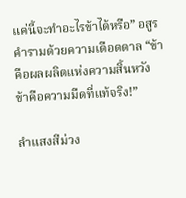แค่นี้จะทำอะไรข้าได้หรือ” อสูรคำรามด้วยความเดือดดาล “ข้าคือผลผลิตแห่งความสิ้นหวัง ข้าคือความมืดที่แท้จริง!”

ลำแสงสีม่วง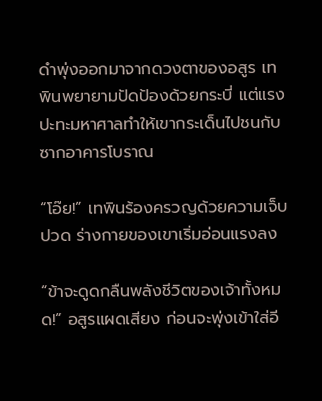ดำพุ่งออกมาจากดวงตาของอสูร เทพินพยายามปัดป้องด้วยกระบี่ แต่แรงปะทะมหาศาลทำให้เขากระเด็นไปชนกับซากอาคารโบราณ

“โอ๊ย!” เทพินร้องครวญด้วยความเจ็บปวด ร่างกายของเขาเริ่มอ่อนแรงลง

“ข้าจะดูดกลืนพลังชีวิตของเจ้าทั้งหมด!” อสูรแผดเสียง ก่อนจะพุ่งเข้าใส่อี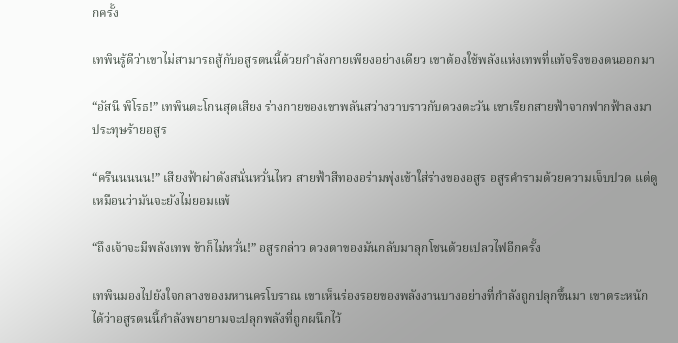กครั้ง

เทพินรู้ดีว่าเขาไม่สามารถสู้กับอสูรตนนี้ด้วยกำลังกายเพียงอย่างเดียว เขาต้องใช้พลังแห่งเทพที่แท้จริงของตนออกมา

“อัสนี พิโรธ!” เทพินตะโกนสุดเสียง ร่างกายของเขาพลันสว่างวาบราวกับดวงตะวัน เขาเรียกสายฟ้าจากฟากฟ้าลงมาประทุษร้ายอสูร

“ครืนนนนน!” เสียงฟ้าผ่าดังสนั่นหวั่นไหว สายฟ้าสีทองอร่ามพุ่งเข้าใส่ร่างของอสูร อสูรคำรามด้วยความเจ็บปวด แต่ดูเหมือนว่ามันจะยังไม่ยอมแพ้

“ถึงเจ้าจะมีพลังเทพ ข้าก็ไม่หวั่น!” อสูรกล่าว ดวงตาของมันกลับมาลุกโชนด้วยเปลวไฟอีกครั้ง

เทพินมองไปยังใจกลางของมหานครโบราณ เขาเห็นร่องรอยของพลังงานบางอย่างที่กำลังถูกปลุกขึ้นมา เขาตระหนักได้ว่าอสูรตนนี้กำลังพยายามจะปลุกพลังที่ถูกผนึกไว้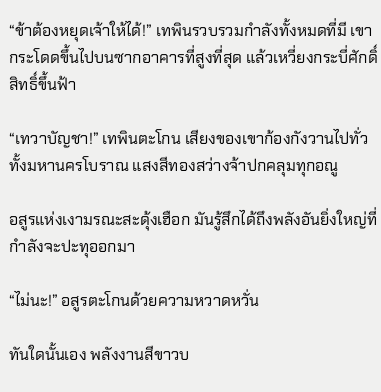“ข้าต้องหยุดเจ้าให้ได้!” เทพินรวบรวมกำลังทั้งหมดที่มี เขากระโดดขึ้นไปบนซากอาคารที่สูงที่สุด แล้วเหวี่ยงกระบี่ศักดิ์สิทธิ์ขึ้นฟ้า

“เทวาบัญชา!” เทพินตะโกน เสียงของเขาก้องกังวานไปทั่วทั้งมหานครโบราณ แสงสีทองสว่างจ้าปกคลุมทุกอณู

อสูรแห่งเงามรณะสะดุ้งเฮือก มันรู้สึกได้ถึงพลังอันยิ่งใหญ่ที่กำลังจะปะทุออกมา

“ไม่นะ!” อสูรตะโกนด้วยความหวาดหวั่น

ทันใดนั้นเอง พลังงานสีขาวบ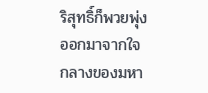ริสุทธิ์ก็พวยพุ่งออกมาจากใจกลางของมหา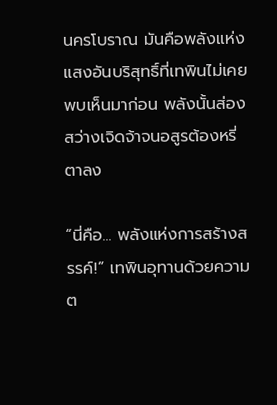นครโบราณ มันคือพลังแห่งแสงอันบริสุทธิ์ที่เทพินไม่เคยพบเห็นมาก่อน พลังนั้นส่องสว่างเจิดจ้าจนอสูรต้องหรี่ตาลง

“นี่คือ... พลังแห่งการสร้างสรรค์!” เทพินอุทานด้วยความต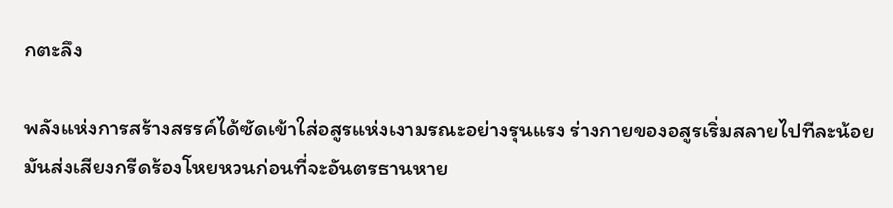กตะลึง

พลังแห่งการสร้างสรรค์ได้ซัดเข้าใส่อสูรแห่งเงามรณะอย่างรุนแรง ร่างกายของอสูรเริ่มสลายไปทีละน้อย มันส่งเสียงกรีดร้องโหยหวนก่อนที่จะอันตรธานหาย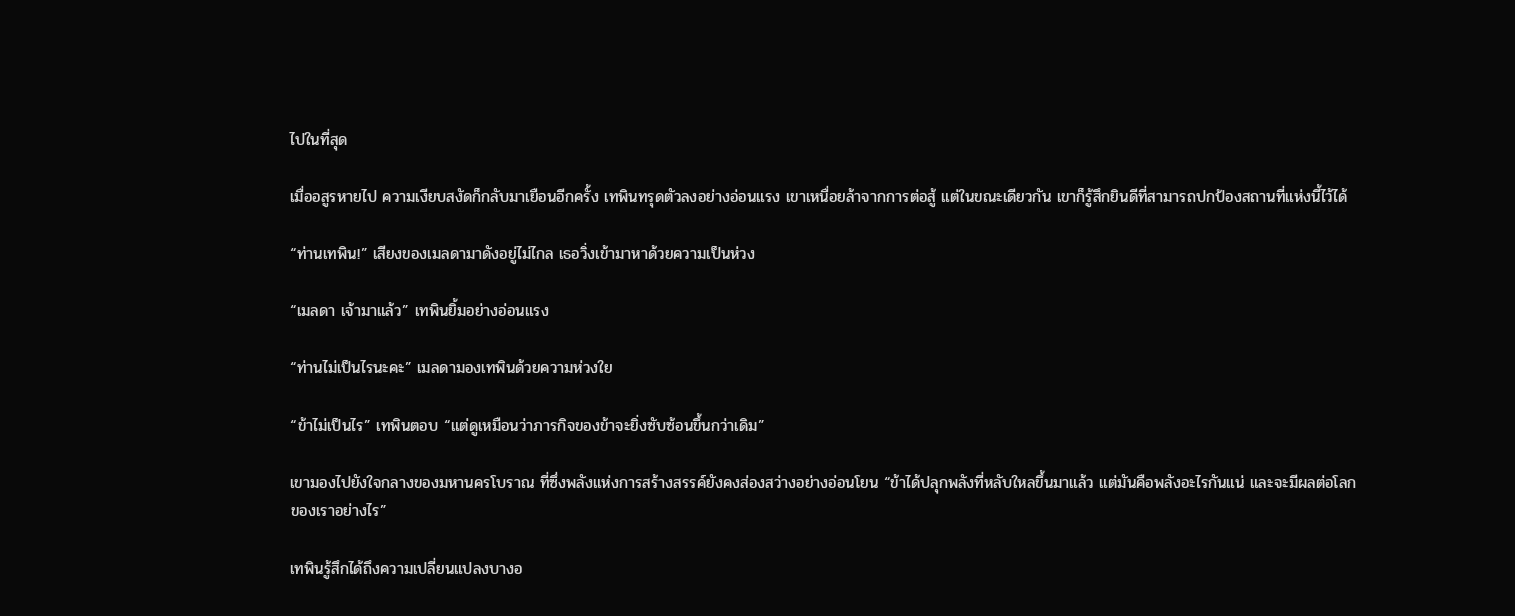ไปในที่สุด

เมื่ออสูรหายไป ความเงียบสงัดก็กลับมาเยือนอีกครั้ง เทพินทรุดตัวลงอย่างอ่อนแรง เขาเหนื่อยล้าจากการต่อสู้ แต่ในขณะเดียวกัน เขาก็รู้สึกยินดีที่สามารถปกป้องสถานที่แห่งนี้ไว้ได้

“ท่านเทพิน!” เสียงของเมลดามาดังอยู่ไม่ไกล เธอวิ่งเข้ามาหาด้วยความเป็นห่วง

“เมลดา เจ้ามาแล้ว” เทพินยิ้มอย่างอ่อนแรง

“ท่านไม่เป็นไรนะคะ” เมลดามองเทพินด้วยความห่วงใย

“ข้าไม่เป็นไร” เทพินตอบ “แต่ดูเหมือนว่าภารกิจของข้าจะยิ่งซับซ้อนขึ้นกว่าเดิม”

เขามองไปยังใจกลางของมหานครโบราณ ที่ซึ่งพลังแห่งการสร้างสรรค์ยังคงส่องสว่างอย่างอ่อนโยน “ข้าได้ปลุกพลังที่หลับใหลขึ้นมาแล้ว แต่มันคือพลังอะไรกันแน่ และจะมีผลต่อโลกของเราอย่างไร”

เทพินรู้สึกได้ถึงความเปลี่ยนแปลงบางอ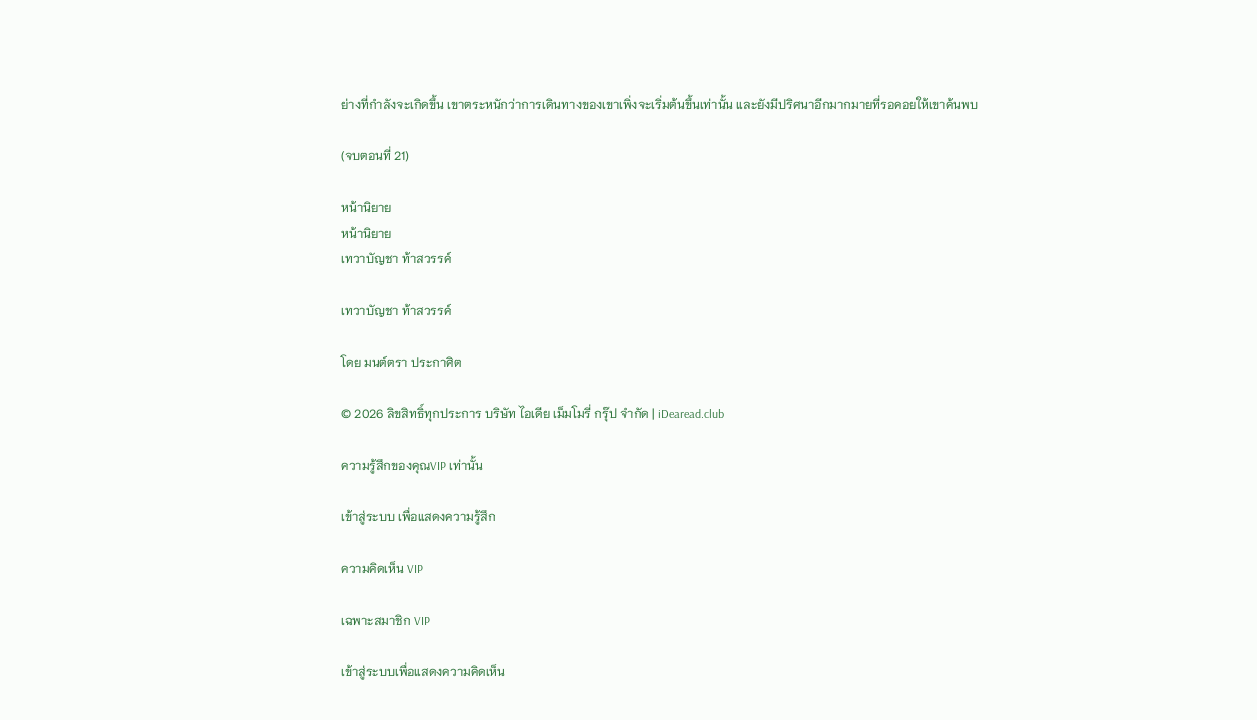ย่างที่กำลังจะเกิดขึ้น เขาตระหนักว่าการเดินทางของเขาเพิ่งจะเริ่มต้นขึ้นเท่านั้น และยังมีปริศนาอีกมากมายที่รอคอยให้เขาค้นพบ

(จบตอนที่ 21)

หน้านิยาย
หน้านิยาย
เทวาบัญชา ท้าสวรรค์

เทวาบัญชา ท้าสวรรค์

โดย มนต์ตรา ประกาศิต

© 2026 ลิขสิทธิ์ทุกประการ บริษัท ไอเดีย เม็มโมรี่ กรุ๊ป จำกัด | iDearead.club

ความรู้สึกของคุณVIP เท่านั้น

เข้าสู่ระบบ เพื่อแสดงความรู้สึก

ความคิดเห็น VIP

เฉพาะสมาชิก VIP

เข้าสู่ระบบเพื่อแสดงความคิดเห็น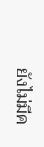ยังไม่มีค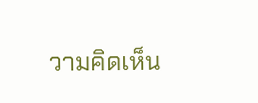วามคิดเห็น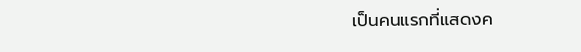เป็นคนแรกที่แสดงค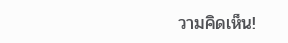วามคิดเห็น!